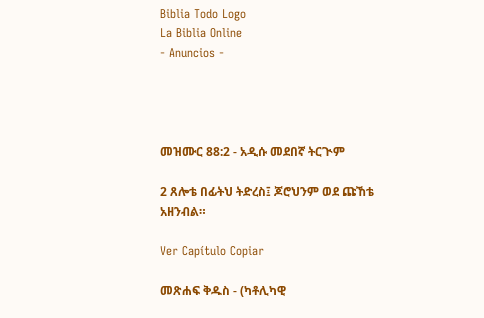Biblia Todo Logo
La Biblia Online
- Anuncios -




መዝሙር 88:2 - አዲሱ መደበኛ ትርጒም

2 ጸሎቴ በፊትህ ትድረስ፤ ጆሮህንም ወደ ጩኸቴ አዘንብል።

Ver Capítulo Copiar

መጽሐፍ ቅዱስ - (ካቶሊካዊ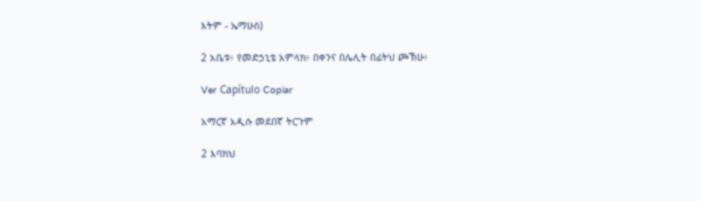እትም - ኤማሁስ)

2 አቤቱ፥ የመድኃኒቴ አምላክ፥ በቀንና በሌሊት በፊትህ ጮኽሁ፥

Ver Capítulo Copiar

አማርኛ አዲሱ መደበኛ ትርጉም

2 እባክህ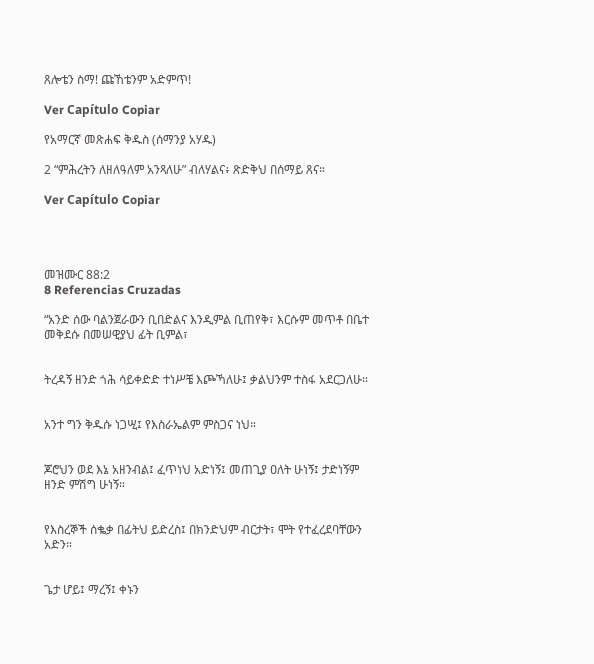ጸሎቴን ስማ! ጩኸቴንም አድምጥ!

Ver Capítulo Copiar

የአማርኛ መጽሐፍ ቅዱስ (ሰማንያ አሃዱ)

2 “ምሕረትን ለዘለዓለም አንጻለሁ” ብለሃልና፥ ጽድቅህ በሰማይ ጸና።

Ver Capítulo Copiar




መዝሙር 88:2
8 Referencias Cruzadas

“አንድ ሰው ባልንጀራውን ቢበድልና እንዲምል ቢጠየቅ፣ እርሱም መጥቶ በቤተ መቅደሱ በመሠዊያህ ፊት ቢምል፣


ትረዳኝ ዘንድ ጎሕ ሳይቀድድ ተነሥቼ እጮኻለሁ፤ ቃልህንም ተስፋ አደርጋለሁ።


አንተ ግን ቅዱሱ ነጋሢ፤ የእስራኤልም ምስጋና ነህ።


ጆሮህን ወደ እኔ አዘንብል፤ ፈጥነህ አድነኝ፤ መጠጊያ ዐለት ሁነኝ፤ ታድነኝም ዘንድ ምሽግ ሁነኝ።


የእስረኞች ሰቈቃ በፊትህ ይድረስ፤ በክንድህም ብርታት፣ ሞት የተፈረደባቸውን አድን።


ጌታ ሆይ፤ ማረኝ፤ ቀኑን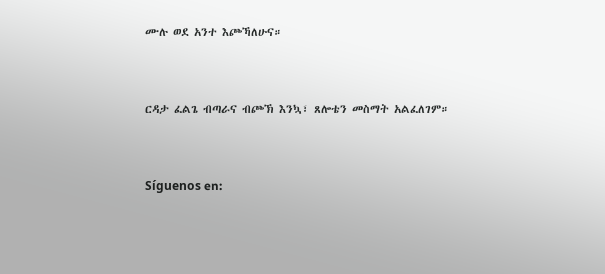ሙሉ ወደ አንተ እጮኻለሁና።


ርዳታ ፈልጌ ብጣራና ብጮኽ እንኳ፣ ጸሎቴን መስማት አልፈለገም።


Síguenos en: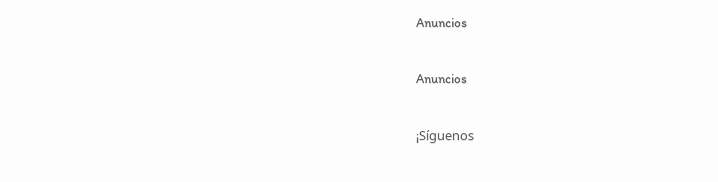Anuncios


Anuncios


¡Síguenos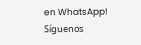en WhatsApp! Síguenos